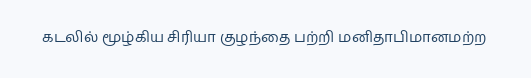கடலில் மூழ்கிய சிரியா குழந்தை பற்றி மனிதாபிமானமற்ற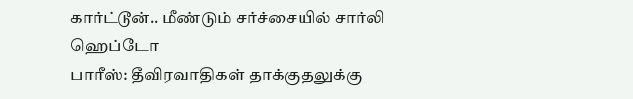கார்ட்டூன்.. மீண்டும் சர்ச்சையில் சார்லி ஹெப்டோ
பாரீஸ்: தீவிரவாதிகள் தாக்குதலுக்கு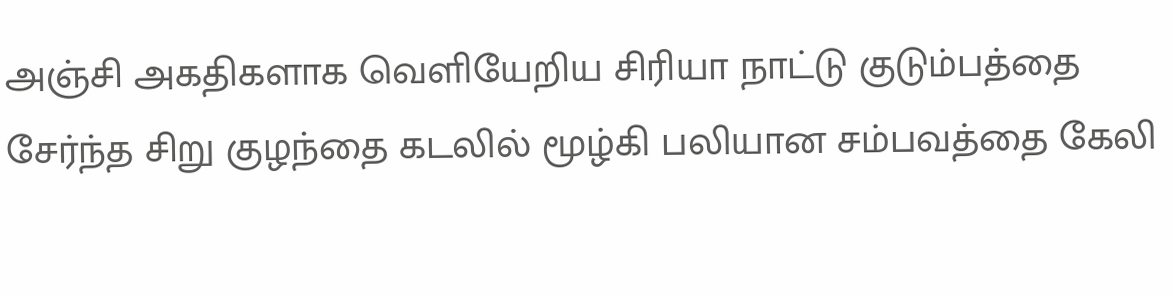அஞ்சி அகதிகளாக வெளியேறிய சிரியா நாட்டு குடும்பத்தை சேர்ந்த சிறு குழந்தை கடலில் மூழ்கி பலியான சம்பவத்தை கேலி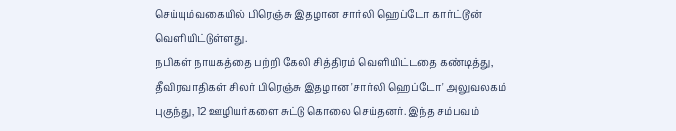செய்யும்வகையில் பிரெஞ்சு இதழான சார்லி ஹெப்டோ கார்ட்டூன் வெளியிட்டுள்ளது.
நபிகள் நாயகத்தை பற்றி கேலி சித்திரம் வெளியிட்டதை கண்டித்து, தீவிரவாதிகள் சிலர் பிரெஞ்சு இதழான 'சார்லி ஹெப்டோ' அலுவலகம் புகுந்து, 12 ஊழியர்களை சுட்டு கொலை செய்தனர். இந்த சம்பவம்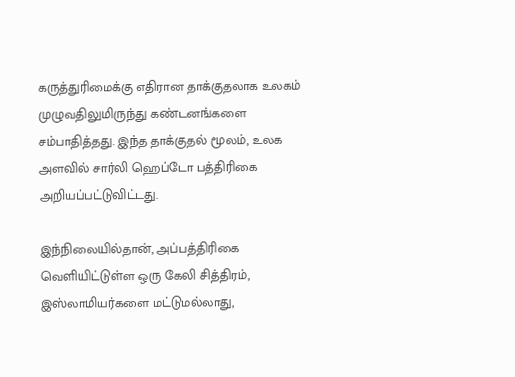கருத்துரிமைக்கு எதிரான தாக்குதலாக உலகம் முழுவதிலுமிருந்து கண்டனங்களை சம்பாதித்தது. இந்த தாக்குதல் மூலம், உலக அளவில் சார்லி ஹெப்டோ பத்திரிகை அறியப்பட்டுவிட்டது.

இந்நிலையில்தான், அப்பத்திரிகை வெளியிட்டுள்ள ஒரு கேலி சித்திரம், இஸ்லாமியர்களை மட்டுமல்லாது,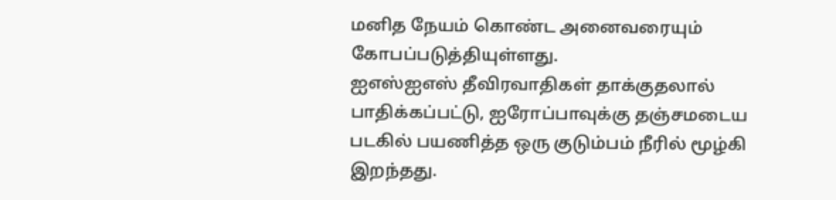மனித நேயம் கொண்ட அனைவரையும் கோபப்படுத்தியுள்ளது.
ஐஎஸ்ஐஎஸ் தீவிரவாதிகள் தாக்குதலால் பாதிக்கப்பட்டு, ஐரோப்பாவுக்கு தஞ்சமடைய படகில் பயணித்த ஒரு குடும்பம் நீரில் மூழ்கி இறந்தது.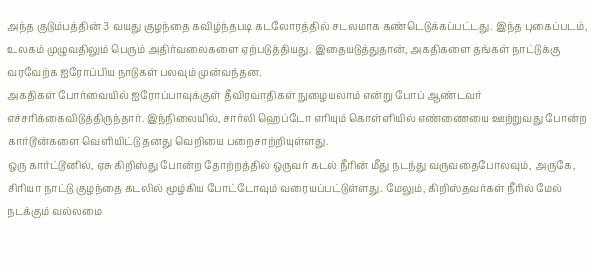அந்த குடும்பத்தின் 3 வயது குழந்தை கவிழ்ந்தபடி கடலோரத்தில் சடலமாக கண்டெடுக்கப்பட்டது. இந்த புகைப்படம், உலகம் முழுவதிலும் பெரும் அதிர்வலைகளை ஏற்படுத்தியது. இதையடுத்துதான், அகதிகளை தங்கள் நாட்டுக்கு வரவேற்க ஐரோப்பிய நாடுகள் பலவும் முன்வந்தன.
அகதிகள் போர்வையில் ஐரோப்பாவுக்குள் தீவிரவாதிகள் நுழையலாம் என்று போப் ஆண்டவர் எச்சரிக்கைவிடுத்திருந்தார். இந்நிலையில், சார்லி ஹெப்டோ எரியும் கொள்ளியில் எண்ணையை ஊற்றுவது போன்ற கார்டூன்களை வெளியிட்டு தனது வெறியை பறைசாற்றியுள்ளது.
ஒரு கார்ட்டூனில், ஏசு கிறிஸ்து போன்ற தோற்றத்தில் ஒருவர் கடல் நீரின் மீது நடந்து வருவதைபோலவும், அருகே, சிரியா நாட்டு குழந்தை கடலில் மூழ்கிய போட்டோவும் வரையப்பட்டுள்ளது. மேலும், கிறிஸ்தவர்கள் நீரில் மேல் நடக்கும் வல்லமை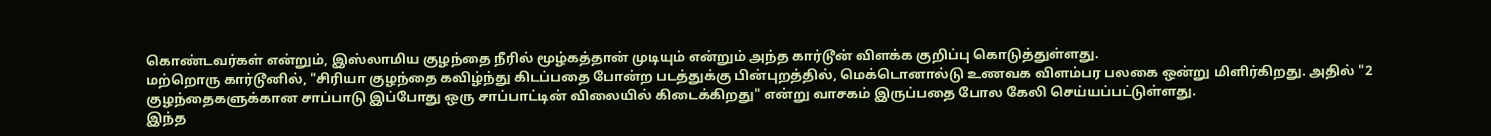கொண்டவர்கள் என்றும், இஸ்லாமிய குழந்தை நீரில் மூழ்கத்தான் முடியும் என்றும் அந்த கார்டூன் விளக்க குறிப்பு கொடுத்துள்ளது.
மற்றொரு கார்டூனில், "சிரியா குழந்தை கவிழ்ந்து கிடப்பதை போன்ற படத்துக்கு பின்புறத்தில், மெக்டொனால்டு உணவக விளம்பர பலகை ஒன்று மிளிர்கிறது. அதில் "2 குழந்தைகளுக்கான சாப்பாடு இப்போது ஒரு சாப்பாட்டின் விலையில் கிடைக்கிறது" என்று வாசகம் இருப்பதை போல கேலி செய்யப்பட்டுள்ளது.
இந்த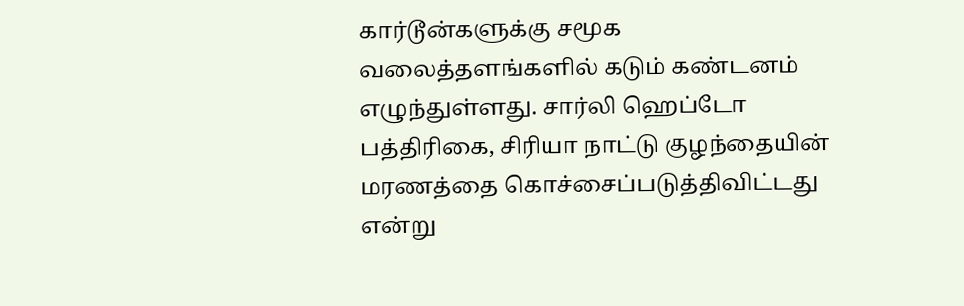கார்டூன்களுக்கு சமூக வலைத்தளங்களில் கடும் கண்டனம் எழுந்துள்ளது. சார்லி ஹெப்டோ பத்திரிகை, சிரியா நாட்டு குழந்தையின் மரணத்தை கொச்சைப்படுத்திவிட்டது என்று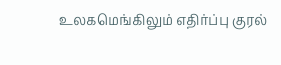உலகமெங்கிலும் எதிர்ப்பு குரல்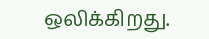ஒலிக்கிறது.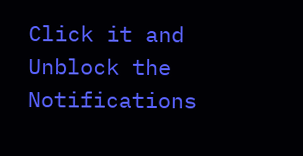Click it and Unblock the Notifications